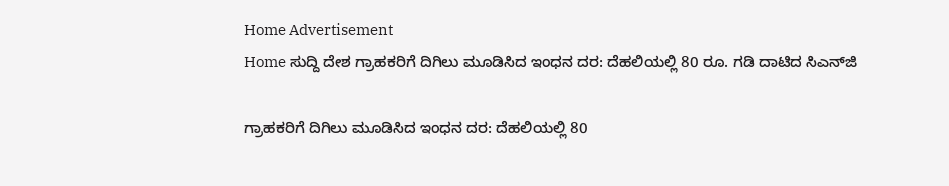Home Advertisement
Home ಸುದ್ದಿ ದೇಶ ಗ್ರಾಹಕರಿಗೆ ದಿಗಿಲು ಮೂಡಿಸಿದ ಇಂಧನ ದರ: ದೆಹಲಿಯಲ್ಲಿ 80 ರೂ. ಗಡಿ ದಾಟಿದ ಸಿಎನ್‌ಜಿ

ಗ್ರಾಹಕರಿಗೆ ದಿಗಿಲು ಮೂಡಿಸಿದ ಇಂಧನ ದರ: ದೆಹಲಿಯಲ್ಲಿ 80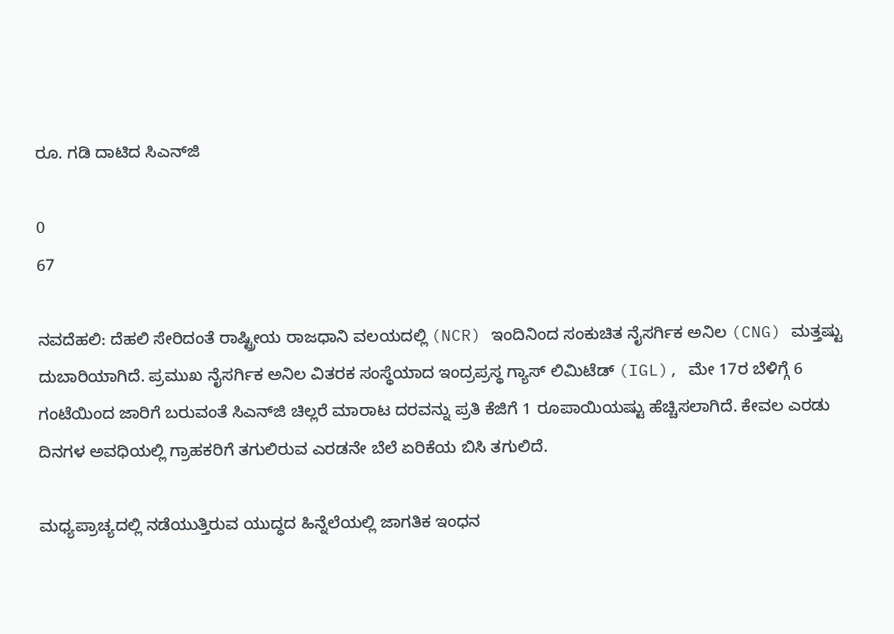ರೂ. ಗಡಿ ದಾಟಿದ ಸಿಎನ್‌ಜಿ

0
67

ನವದೆಹಲಿ: ದೆಹಲಿ ಸೇರಿದಂತೆ ರಾಷ್ಟ್ರೀಯ ರಾಜಧಾನಿ ವಲಯದಲ್ಲಿ (NCR) ಇಂದಿನಿಂದ ಸಂಕುಚಿತ ನೈಸರ್ಗಿಕ ಅನಿಲ (CNG) ಮತ್ತಷ್ಟು ದುಬಾರಿಯಾಗಿದೆ. ಪ್ರಮುಖ ನೈಸರ್ಗಿಕ ಅನಿಲ ವಿತರಕ ಸಂಸ್ಥೆಯಾದ ಇಂದ್ರಪ್ರಸ್ಥ ಗ್ಯಾಸ್ ಲಿಮಿಟೆಡ್ (IGL), ಮೇ 17ರ ಬೆಳಿಗ್ಗೆ 6 ಗಂಟೆಯಿಂದ ಜಾರಿಗೆ ಬರುವಂತೆ ಸಿಎನ್‌ಜಿ ಚಿಲ್ಲರೆ ಮಾರಾಟ ದರವನ್ನು ಪ್ರತಿ ಕೆಜಿಗೆ 1 ರೂಪಾಯಿಯಷ್ಟು ಹೆಚ್ಚಿಸಲಾಗಿದೆ. ಕೇವಲ ಎರಡು ದಿನಗಳ ಅವಧಿಯಲ್ಲಿ ಗ್ರಾಹಕರಿಗೆ ತಗುಲಿರುವ ಎರಡನೇ ಬೆಲೆ ಏರಿಕೆಯ ಬಿಸಿ ತಗುಲಿದೆ.

ಮಧ್ಯಪ್ರಾಚ್ಯದಲ್ಲಿ ನಡೆಯುತ್ತಿರುವ ಯುದ್ಧದ ಹಿನ್ನೆಲೆಯಲ್ಲಿ ಜಾಗತಿಕ ಇಂಧನ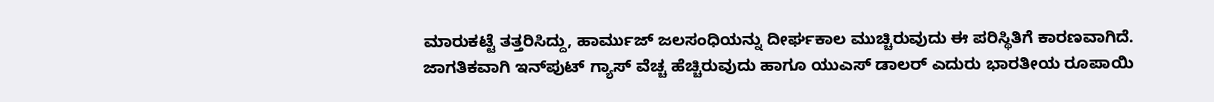ಮಾರುಕಟ್ಟೆ ತತ್ತರಿಸಿದ್ದು, ಹಾರ್ಮುಜ್ ಜಲಸಂಧಿಯನ್ನು ದೀರ್ಘಕಾಲ ಮುಚ್ಚಿರುವುದು ಈ ಪರಿಸ್ಥಿತಿಗೆ ಕಾರಣವಾಗಿದೆ. ಜಾಗತಿಕವಾಗಿ ಇನ್‌ಪುಟ್ ಗ್ಯಾಸ್ ವೆಚ್ಚ ಹೆಚ್ಚಿರುವುದು ಹಾಗೂ ಯುಎಸ್ ಡಾಲರ್ ಎದುರು ಭಾರತೀಯ ರೂಪಾಯಿ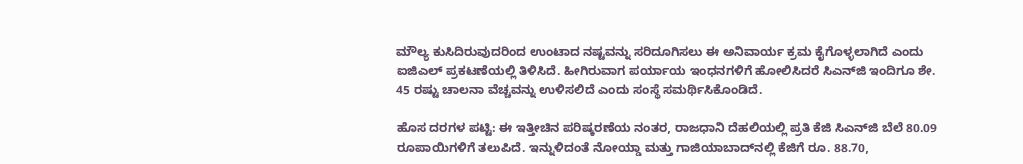ಮೌಲ್ಯ ಕುಸಿದಿರುವುದರಿಂದ ಉಂಟಾದ ನಷ್ಟವನ್ನು ಸರಿದೂಗಿಸಲು ಈ ಅನಿವಾರ್ಯ ಕ್ರಮ ಕೈಗೊಳ್ಳಲಾಗಿದೆ ಎಂದು ಐಜಿಎಲ್ ಪ್ರಕಟಣೆಯಲ್ಲಿ ತಿಳಿಸಿದೆ. ಹೀಗಿರುವಾಗ ಪರ್ಯಾಯ ಇಂಧನಗಳಿಗೆ ಹೋಲಿಸಿದರೆ ಸಿಎನ್‌ಜಿ ಇಂದಿಗೂ ಶೇ. 45 ರಷ್ಟು ಚಾಲನಾ ವೆಚ್ಚವನ್ನು ಉಳಿಸಲಿದೆ ಎಂದು ಸಂಸ್ಥೆ ಸಮರ್ಥಿಸಿಕೊಂಡಿದೆ.

ಹೊಸ ದರಗಳ ಪಟ್ಟಿ: ಈ ಇತ್ತೀಚಿನ ಪರಿಷ್ಕರಣೆಯ ನಂತರ, ರಾಜಧಾನಿ ದೆಹಲಿಯಲ್ಲಿ ಪ್ರತಿ ಕೆಜಿ ಸಿಎನ್‌ಜಿ ಬೆಲೆ 80.09 ರೂಪಾಯಿಗಳಿಗೆ ತಲುಪಿದೆ. ಇನ್ನುಳಿದಂತೆ ನೋಯ್ಡಾ ಮತ್ತು ಗಾಜಿಯಾಬಾದ್‌ನಲ್ಲಿ ಕೆಜಿಗೆ ರೂ. 88.70,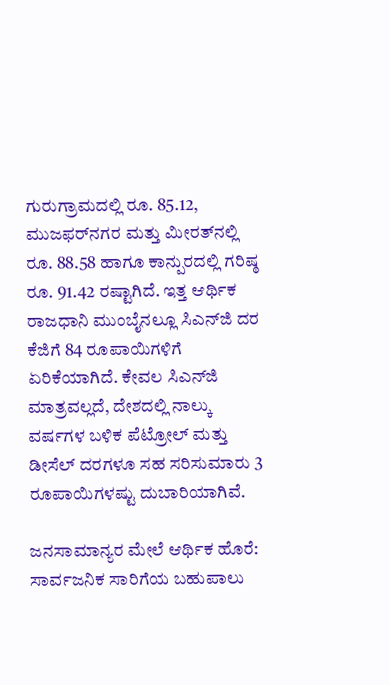ಗುರುಗ್ರಾಮದಲ್ಲಿ ರೂ. 85.12, ಮುಜಫರ್‌ನಗರ ಮತ್ತು ಮೀರತ್‌ನಲ್ಲಿ ರೂ. 88.58 ಹಾಗೂ ಕಾನ್ಪುರದಲ್ಲಿ ಗರಿಷ್ಠ ರೂ. 91.42 ರಷ್ಟಾಗಿದೆ. ಇತ್ತ ಆರ್ಥಿಕ ರಾಜಧಾನಿ ಮುಂಬೈನಲ್ಲೂ ಸಿಎನ್‌ಜಿ ದರ ಕೆಜಿಗೆ 84 ರೂಪಾಯಿಗಳಿಗೆ ಏರಿಕೆಯಾಗಿದೆ. ಕೇವಲ ಸಿಎನ್‌ಜಿ ಮಾತ್ರವಲ್ಲದೆ, ದೇಶದಲ್ಲಿ ನಾಲ್ಕು ವರ್ಷಗಳ ಬಳಿಕ ಪೆಟ್ರೋಲ್ ಮತ್ತು ಡೀಸೆಲ್ ದರಗಳೂ ಸಹ ಸರಿಸುಮಾರು 3 ರೂಪಾಯಿಗಳಷ್ಟು ದುಬಾರಿಯಾಗಿವೆ.

ಜನಸಾಮಾನ್ಯರ ಮೇಲೆ ಆರ್ಥಿಕ ಹೊರೆ: ಸಾರ್ವಜನಿಕ ಸಾರಿಗೆಯ ಬಹುಪಾಲು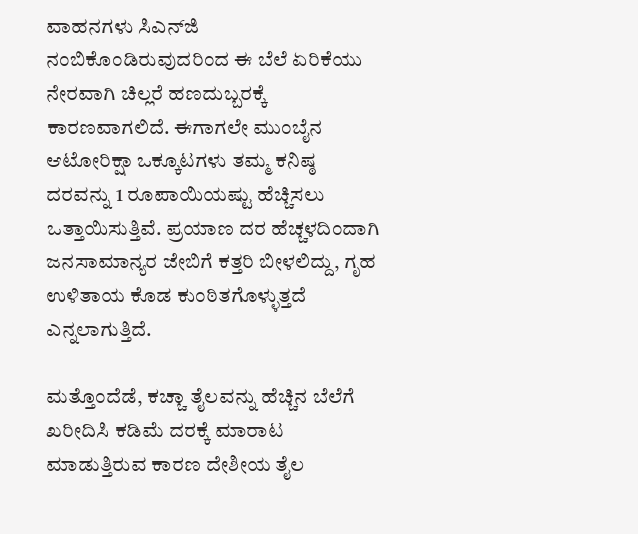ವಾಹನಗಳು ಸಿಎನ್‌ಜಿ ನಂಬಿಕೊಂಡಿರುವುದರಿಂದ ಈ ಬೆಲೆ ಏರಿಕೆಯು ನೇರವಾಗಿ ಚಿಲ್ಲರೆ ಹಣದುಬ್ಬರಕ್ಕೆ ಕಾರಣವಾಗಲಿದೆ. ಈಗಾಗಲೇ ಮುಂಬೈನ ಆಟೋರಿಕ್ಷಾ ಒಕ್ಕೂಟಗಳು ತಮ್ಮ ಕನಿಷ್ಠ ದರವನ್ನು 1 ರೂಪಾಯಿಯಷ್ಟು ಹೆಚ್ಚಿಸಲು ಒತ್ತಾಯಿಸುತ್ತಿವೆ. ಪ್ರಯಾಣ ದರ ಹೆಚ್ಚಳದಿಂದಾಗಿ ಜನಸಾಮಾನ್ಯರ ಜೇಬಿಗೆ ಕತ್ತರಿ ಬೀಳಲಿದ್ದು, ಗೃಹ ಉಳಿತಾಯ ಕೊಡ ಕುಂಠಿತಗೊಳ್ಳುತ್ತದೆ ಎನ್ನಲಾಗುತ್ತಿದೆ.

ಮತ್ತೊಂದೆಡೆ, ಕಚ್ಚಾ ತೈಲವನ್ನು ಹೆಚ್ಚಿನ ಬೆಲೆಗೆ ಖರೀದಿಸಿ ಕಡಿಮೆ ದರಕ್ಕೆ ಮಾರಾಟ ಮಾಡುತ್ತಿರುವ ಕಾರಣ ದೇಶೀಯ ತೈಲ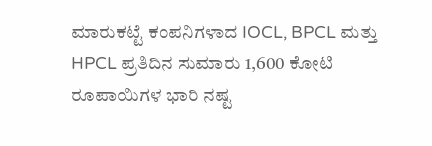ಮಾರುಕಟ್ಟೆ ಕಂಪನಿಗಳಾದ IOCL, BPCL ಮತ್ತು HPCL ಪ್ರತಿದಿನ ಸುಮಾರು 1,600 ಕೋಟಿ ರೂಪಾಯಿಗಳ ಭಾರಿ ನಷ್ಟ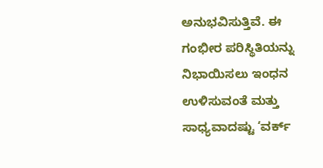ಅನುಭವಿಸುತ್ತಿವೆ. ಈ ಗಂಭೀರ ಪರಿಸ್ಥಿತಿಯನ್ನು ನಿಭಾಯಿಸಲು ಇಂಧನ ಉಳಿಸುವಂತೆ ಮತ್ತು ಸಾಧ್ಯವಾದಷ್ಟು ‘ವರ್ಕ್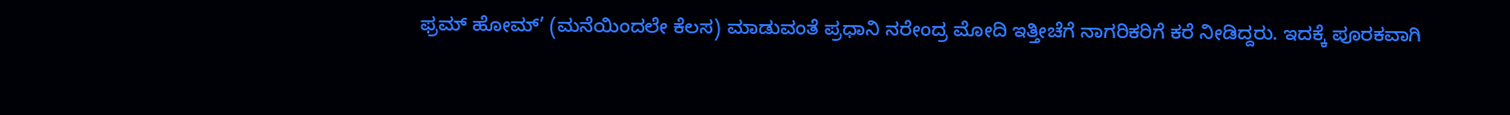ಫ್ರಮ್ ಹೋಮ್’ (ಮನೆಯಿಂದಲೇ ಕೆಲಸ) ಮಾಡುವಂತೆ ಪ್ರಧಾನಿ ನರೇಂದ್ರ ಮೋದಿ ಇತ್ತೀಚೆಗೆ ನಾಗರಿಕರಿಗೆ ಕರೆ ನೀಡಿದ್ದರು. ಇದಕ್ಕೆ ಪೂರಕವಾಗಿ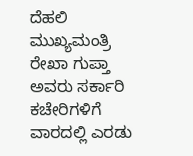ದೆಹಲಿ ಮುಖ್ಯಮಂತ್ರಿ ರೇಖಾ ಗುಪ್ತಾ ಅವರು ಸರ್ಕಾರಿ ಕಚೇರಿಗಳಿಗೆ ವಾರದಲ್ಲಿ ಎರಡು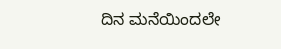ದಿನ ಮನೆಯಿಂದಲೇ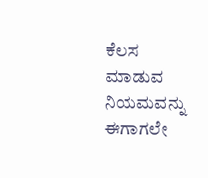ಕೆಲಸ ಮಾಡುವ ನಿಯಮವನ್ನು ಈಗಾಗಲೇ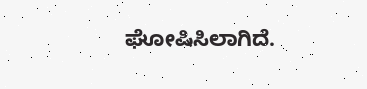ಘೋಷಿಸಿಲಾಗಿದೆ.